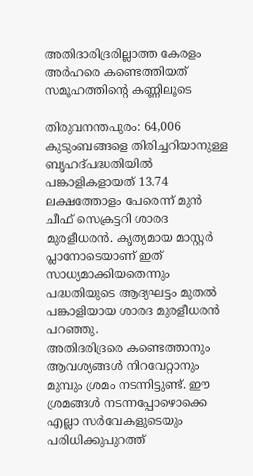അതിദാരിദ്രരില്ലാത്ത കേരളം
അർഹരെ കണ്ടെത്തിയത് സമൂഹത്തിന്റെ കണ്ണിലൂടെ

തിരുവനന്തപുരം: 64,006 കുടുംബങ്ങളെ തിരിച്ചറിയാനുള്ള ബൃഹദ്പദ്ധതിയിൽ പങ്കാളികളായത് 13.74 ലക്ഷത്തോളം പേരെന്ന് മുൻ ചീഫ് സെക്രട്ടറി ശാരദ മുരളീധരൻ. കൃത്യമായ മാസ്റ്റർ പ്ലാനോടെയാണ് ഇത് സാധ്യമാക്കിയതെന്നും പദ്ധതിയുടെ ആദ്യഘട്ടം മുതൽ പങ്കാളിയായ ശാരദ മുരളീധരൻ പറഞ്ഞു.
അതിദരിദ്രരെ കണ്ടെത്താനും ആവശ്യങ്ങൾ നിറവേറ്റാനും മുമ്പും ശ്രമം നടന്നിട്ടുണ്ട്. ഈ ശ്രമങ്ങൾ നടന്നപ്പോഴൊക്കെ എല്ലാ സർവേകളുടെയും പരിധിക്കുപുറത്ത്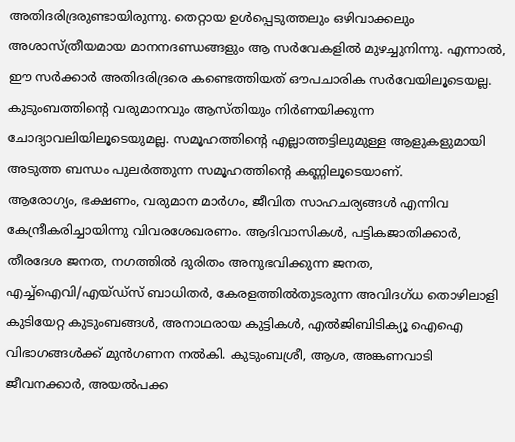അതിദരിദ്രരുണ്ടായിരുന്നു. തെറ്റായ ഉൾപ്പെടുത്തലും ഒഴിവാക്കലും അശാസ്ത്രീയമായ മാനനദണ്ഡങ്ങളും ആ സർവേകളിൽ മുഴച്ചുനിന്നു. എന്നാൽ, ഈ സർക്കാർ അതിദരിദ്രരെ കണ്ടെത്തിയത് ഔപചാരിക സർവേയിലൂടെയല്ല. കുടുംബത്തിന്റെ വരുമാനവും ആസ്തിയും നിർണയിക്കുന്ന ചോദ്യാവലിയിലൂടെയുമല്ല. സമൂഹത്തിന്റെ എല്ലാത്തട്ടിലുമുള്ള ആളുകളുമായി അടുത്ത ബന്ധം പുലർത്തുന്ന സമൂഹത്തിന്റെ കണ്ണിലൂടെയാണ്.
ആരോഗ്യം, ഭക്ഷണം, വരുമാന മാർഗം, ജീവിത സാഹചര്യങ്ങൾ എന്നിവ കേന്ദ്രീകരിച്ചായിന്നു വിവരശേഖരണം. ആദിവാസികൾ, പട്ടികജാതിക്കാർ, തീരദേശ ജനത, നഗത്തിൽ ദുരിതം അനുഭവിക്കുന്ന ജനത, എച്ച്ഐവി/എയ്ഡ്സ് ബാധിതർ, കേരളത്തിൽതുടരുന്ന അവിദഗ്ധ തൊഴിലാളി കുടിയേറ്റ കുടുംബങ്ങൾ, അനാഥരായ കുട്ടികൾ, എൽജിബിടിക്യൂ ഐഐ വിഭാഗങ്ങൾക്ക് മുൻഗണന നൽകി. കുടുംബശ്രീ, ആശ, അങ്കണവാടി ജീവനക്കാർ, അയൽപക്ക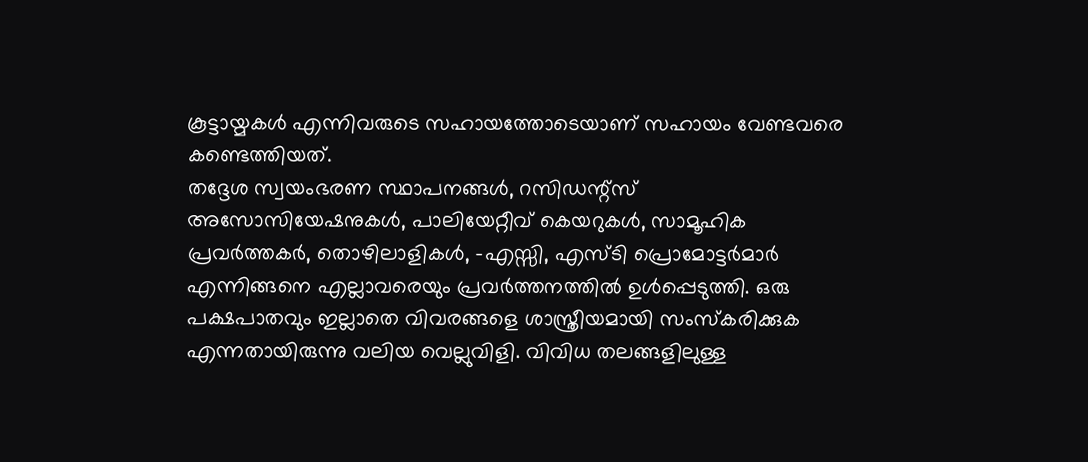കൂട്ടായ്മകൾ എന്നിവരുടെ സഹായത്തോടെയാണ് സഹായം വേണ്ടവരെ കണ്ടെത്തിയത്.
തദ്ദേശ സ്വയംഭരണ സ്ഥാപനങ്ങൾ, റസിഡന്റ്സ് അസോസിയേഷനുകൾ, പാലിയേറ്റീവ് കെയറുകൾ, സാമൂഹിക പ്രവർത്തകർ, തൊഴിലാളികൾ, -എസ്സി, എസ്ടി പ്രൊമോട്ടർമാർ എന്നിങ്ങനെ എല്ലാവരെയും പ്രവർത്തനത്തിൽ ഉൾപ്പെടുത്തി. ഒരു പക്ഷപാതവും ഇല്ലാതെ വിവരങ്ങളെ ശാസ്ത്രീയമായി സംസ്കരിക്കുക എന്നതായിരുന്നു വലിയ വെല്ലുവിളി. വിവിധ തലങ്ങളിലുള്ള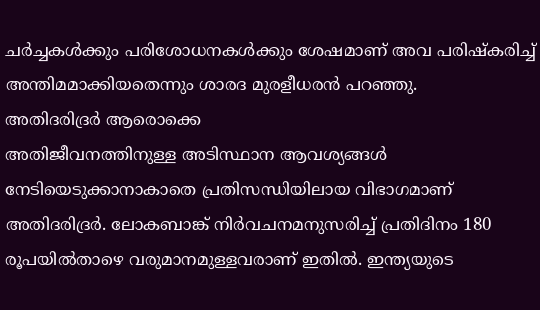ചർച്ചകൾക്കും പരിശോധനകൾക്കും ശേഷമാണ് അവ പരിഷ്കരിച്ച് അന്തിമമാക്കിയതെന്നും ശാരദ മുരളീധരൻ പറഞ്ഞു.
അതിദരിദ്രർ ആരൊക്കെ
അതിജീവനത്തിനുള്ള അടിസ്ഥാന ആവശ്യങ്ങൾ നേടിയെടുക്കാനാകാതെ പ്രതിസന്ധിയിലായ വിഭാഗമാണ് അതിദരിദ്രർ. ലോകബാങ്ക് നിർവചനമനുസരിച്ച് പ്രതിദിനം 180 രൂപയിൽതാഴെ വരുമാനമുള്ളവരാണ് ഇതിൽ. ഇന്ത്യയുടെ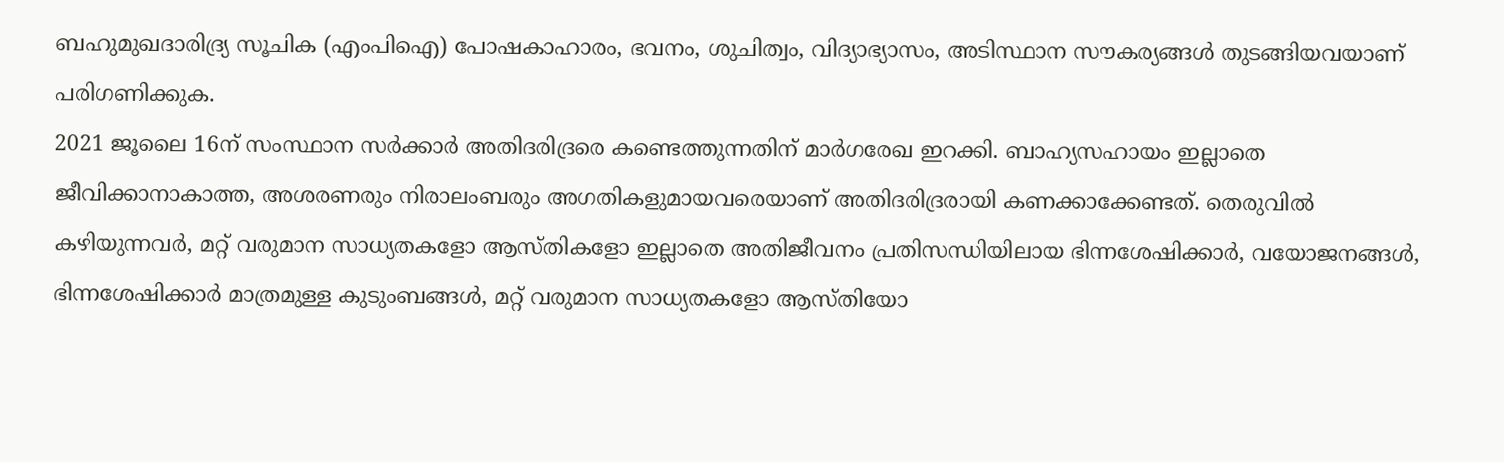ബഹുമുഖദാരിദ്ര്യ സൂചിക (എംപിഐ) പോഷകാഹാരം, ഭവനം, ശുചിത്വം, വിദ്യാഭ്യാസം, അടിസ്ഥാന സൗകര്യങ്ങൾ തുടങ്ങിയവയാണ് പരിഗണിക്കുക.
2021 ജൂലൈ 16ന് സംസ്ഥാന സർക്കാർ അതിദരിദ്രരെ കണ്ടെത്തുന്നതിന് മാർഗരേഖ ഇറക്കി. ബാഹ്യസഹായം ഇല്ലാതെ ജീവിക്കാനാകാത്ത, അശരണരും നിരാലംബരും അഗതികളുമായവരെയാണ് അതിദരിദ്രരായി കണക്കാക്കേണ്ടത്. തെരുവിൽ കഴിയുന്നവർ, മറ്റ് വരുമാന സാധ്യതകളോ ആസ്തികളോ ഇല്ലാതെ അതിജീവനം പ്രതിസന്ധിയിലായ ഭിന്നശേഷിക്കാർ, വയോജനങ്ങൾ, ഭിന്നശേഷിക്കാർ മാത്രമുള്ള കുടുംബങ്ങൾ, മറ്റ് വരുമാന സാധ്യതകളോ ആസ്തിയോ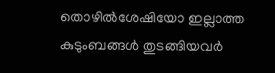തൊഴിൽശേഷിയോ ഇല്ലാത്ത കുടുംബങ്ങൾ തുടങ്ങിയവർ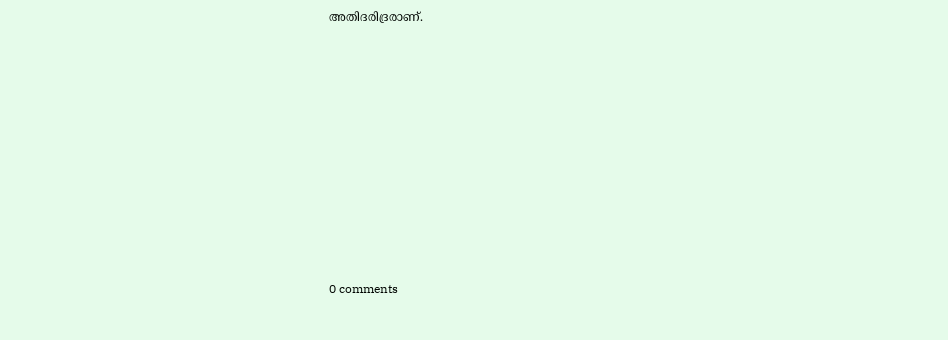അതിദരിദ്രരാണ്.










0 comments